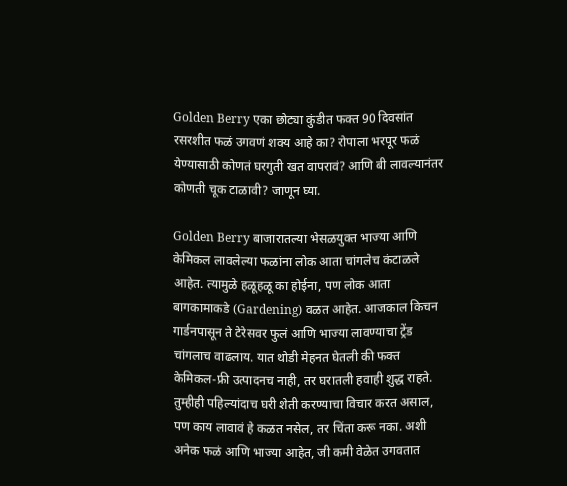Golden Berry एका छोट्या कुंडीत फक्त 90 दिवसांत रसरशीत फळं उगवणं शक्य आहे का? रोपाला भरपूर फळं येण्यासाठी कोणतं घरगुती खत वापरावं? आणि बी लावल्यानंतर कोणती चूक टाळावी? जाणून घ्या.

Golden Berry बाजारातल्या भेसळयुक्त भाज्या आणि केमिकल लावलेल्या फळांना लोक आता चांगलेच कंटाळले आहेत. त्यामुळे हळूहळू का होईना, पण लोक आता बागकामाकडे (Gardening) वळत आहेत. आजकाल किचन गार्डनपासून ते टेरेसवर फुलं आणि भाज्या लावण्याचा ट्रेंड चांगलाच वाढलाय. यात थोडी मेहनत घेतली की फक्त केमिकल-फ्री उत्पादनच नाही, तर घरातली हवाही शुद्ध राहते. तुम्हीही पहिल्यांदाच घरी शेती करण्याचा विचार करत असाल, पण काय लावावं हे कळत नसेल, तर चिंता करू नका. अशी अनेक फळं आणि भाज्या आहेत, जी कमी वेळेत उगवतात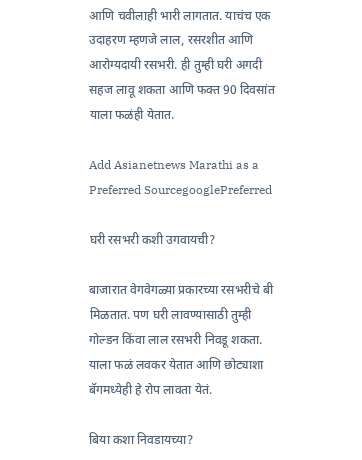आणि चवीलाही भारी लागतात. याचंच एक उदाहरण म्हणजे लाल, रसरशीत आणि आरोग्यदायी रसभरी. ही तुम्ही घरी अगदी सहज लावू शकता आणि फक्त 90 दिवसांत याला फळंही येतात.

Add Asianetnews Marathi as a Preferred SourcegooglePreferred

घरी रसभरी कशी उगवायची?

बाजारात वेगवेगळ्या प्रकारच्या रसभरीचे बी मिळतात. पण घरी लावण्यासाठी तुम्ही गोल्डन किंवा लाल रसभरी निवडू शकता. याला फळं लवकर येतात आणि छोट्याशा बॅगमध्येही हे रोप लावता येतं.

बिया कशा निवडायच्या?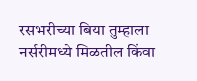रसभरीच्या बिया तुम्हाला नर्सरीमध्ये मिळतील किंवा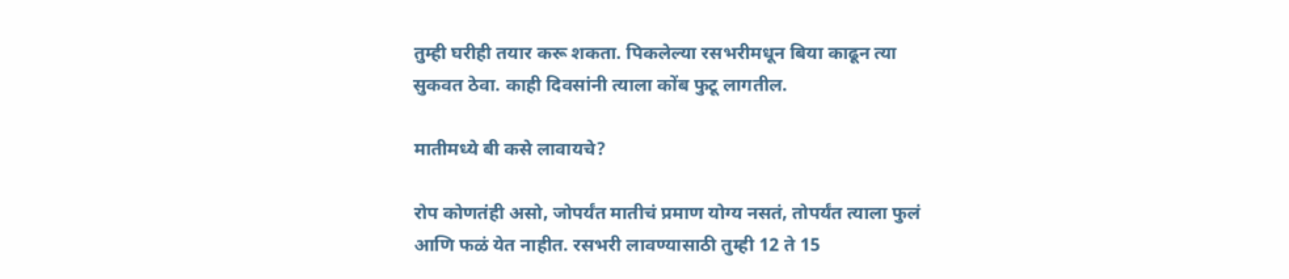तुम्ही घरीही तयार करू शकता. पिकलेल्या रसभरीमधून बिया काढून त्या सुकवत ठेवा. काही दिवसांनी त्याला कोंब फुटू लागतील.

मातीमध्ये बी कसे लावायचे?

रोप कोणतंही असो, जोपर्यंत मातीचं प्रमाण योग्य नसतं, तोपर्यंत त्याला फुलं आणि फळं येत नाहीत. रसभरी लावण्यासाठी तुम्ही 12 ते 15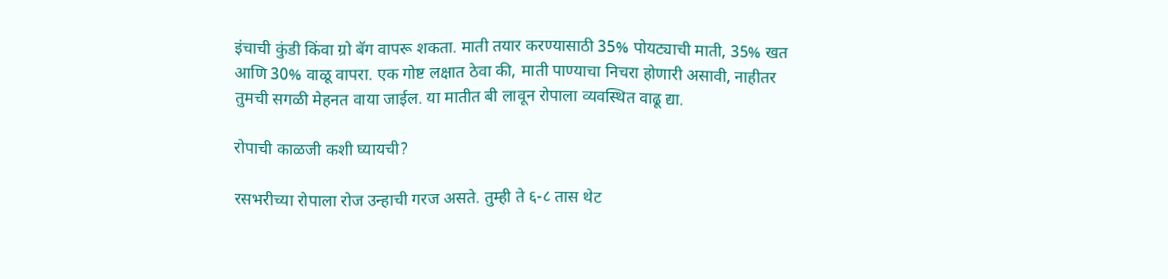इंचाची कुंडी किंवा ग्रो बॅग वापरू शकता. माती तयार करण्यासाठी 35% पोयट्याची माती, 35% खत आणि 30% वाळू वापरा. एक गोष्ट लक्षात ठेवा की, माती पाण्याचा निचरा होणारी असावी, नाहीतर तुमची सगळी मेहनत वाया जाईल. या मातीत बी लावून रोपाला व्यवस्थित वाढू द्या.

रोपाची काळजी कशी घ्यायची?

रसभरीच्या रोपाला रोज उन्हाची गरज असते. तुम्ही ते ६-८ तास थेट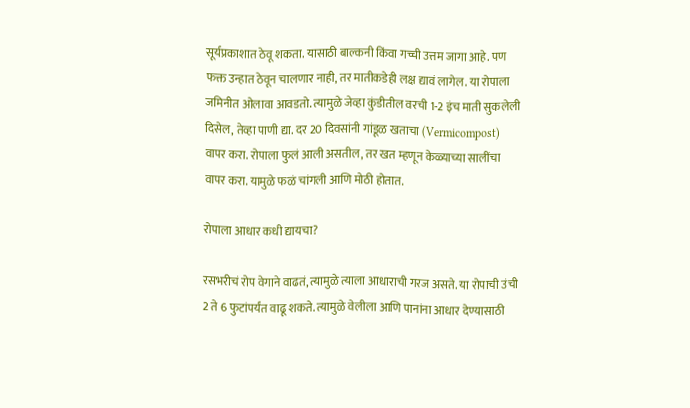सूर्यप्रकाशात ठेवू शकता. यासाठी बाल्कनी किंवा गच्ची उत्तम जागा आहे. पण फक्त उन्हात ठेवून चालणार नाही, तर मातीकडेही लक्ष द्यावं लागेल. या रोपाला जमिनीत ओलावा आवडतो. त्यामुळे जेव्हा कुंडीतील वरची 1-2 इंच माती सुकलेली दिसेल, तेव्हा पाणी द्या. दर 20 दिवसांनी गांडूळ खताचा (Vermicompost) वापर करा. रोपाला फुलं आली असतील, तर खत म्हणून केळ्याच्या सालींचा वापर करा. यामुळे फळं चांगली आणि मोठी होतात.

रोपाला आधार कधी द्यायचा?

रसभरीचं रोप वेगाने वाढतं, त्यामुळे त्याला आधाराची गरज असते. या रोपाची उंची 2 ते 6 फुटांपर्यंत वाढू शकते. त्यामुळे वेलीला आणि पानांना आधार देण्यासाठी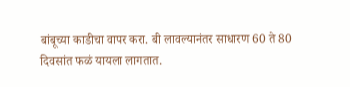बांबूच्या काडीचा वापर करा. बी लावल्यानंतर साधारण 60 ते 80 दिवसांत फळं यायला लागतात.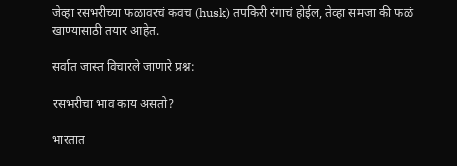जेव्हा रसभरीच्या फळावरचं कवच (husk) तपकिरी रंगाचं होईल, तेव्हा समजा की फळं खाण्यासाठी तयार आहेत.

सर्वात जास्त विचारले जाणारे प्रश्न:

रसभरीचा भाव काय असतो?

भारतात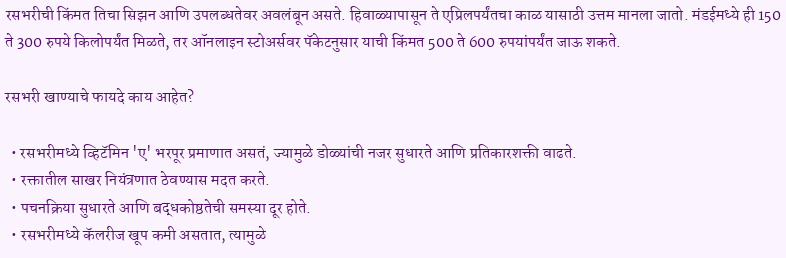रसभरीची किंमत तिचा सिझन आणि उपलब्धतेवर अवलंबून असते. हिवाळ्यापासून ते एप्रिलपर्यंतचा काळ यासाठी उत्तम मानला जातो. मंडईमध्ये ही 150 ते 300 रुपये किलोपर्यंत मिळते, तर ऑनलाइन स्टोअर्सवर पॅकेटनुसार याची किंमत 500 ते 600 रुपयांपर्यंत जाऊ शकते.

रसभरी खाण्याचे फायदे काय आहेत?

  • रसभरीमध्ये व्हिटॅमिन 'ए' भरपूर प्रमाणात असतं, ज्यामुळे डोळ्यांची नजर सुधारते आणि प्रतिकारशक्ती वाढते.
  • रक्तातील साखर नियंत्रणात ठेवण्यास मदत करते.
  • पचनक्रिया सुधारते आणि बद्धकोष्ठतेची समस्या दूर होते.
  • रसभरीमध्ये कॅलरीज खूप कमी असतात, त्यामुळे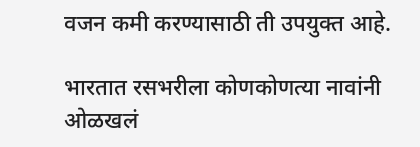वजन कमी करण्यासाठी ती उपयुक्त आहे.

भारतात रसभरीला कोणकोणत्या नावांनी ओळखलं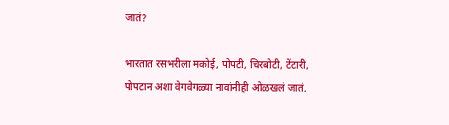जातं?

भारतात रसभरीला मकोई, पोपटी, चिरबोटी, टेंटारी, पोपटान अशा वेगवेगळ्या नावांनीही ओळखलं जातं.